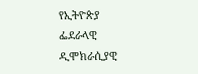የኢትዮጵያ ፌደራላዊ ዲሞክራሲያዊ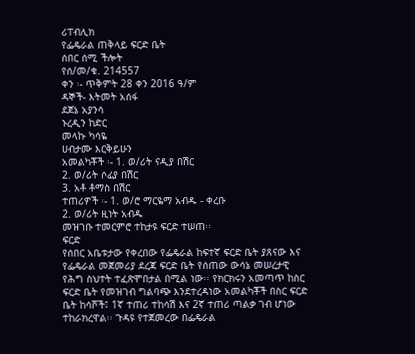ሪፐብሊክ
የፌዴራል ጠቅላይ ፍርድ ቤት
ሰበር ሰሚ ችሎት
የሰ/መ/ቁ. 214557
ቀን ፡- ጥቅምት 28 ቀን 2016 ዓ/ም
ዳኞች- እትመት አሰፋ
ደጀኔ አያንሳ
ኑረዲን ከድር
መላኩ ካሳዬ
ሀብታሙ እርቅይሁን
አመልካቾች ፡- 1. ወ/ሪት ናዲያ በሽር
2. ወ/ሪት ሶፊያ በሽር
3. አቶ ቶማስ በሽር
ተጠሪዎች ፡- 1. ወ/ሮ ማርዬማ አብዱ - ቀረቡ
2. ወ/ሪት ዚነት አብዱ
መዝገቡ ተመርምሮ ተከታዩ ፍርድ ተሠጠ፡፡
ፍርድ
የሰበር አቤቱታው የቀረበው የፌዴራል ከፍተኛ ፍርድ ቤት ያጸናው እና የፌዴራል መጀመሪያ ደረጃ ፍርድ ቤት የሰጠው ውሳኔ መሠረታዊ የሕግ ስህተት ተፈጽሞበታል በሚል ነው፡፡ የክርክሩን አመጣጥ ከስር ፍርድ ቤት የመዝገብ ግልባጭ እንደተረዳነው አመልካቾች በስር ፍርድ ቤት ከሳሾች፤ 1ኛ ተጠሪ ተከሳሽ እና 2ኛ ተጠሪ ጣልቃ ገብ ሆነው ተከራክረዋል፡፡ ጉዳዩ የተጀመረው በፌዴራል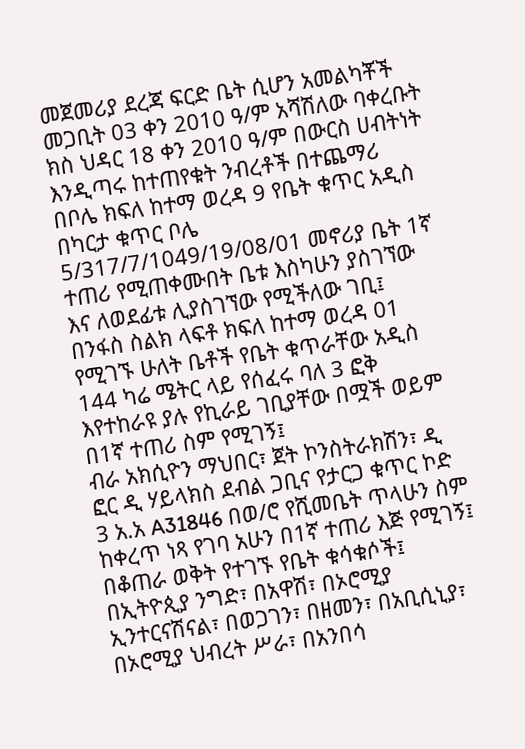መጀመሪያ ደረጃ ፍርድ ቤት ሲሆን አመልካቾች መጋቢት 03 ቀን 2010 ዓ/ም አሻሽለው ባቀረቡት ክስ ህዳር 18 ቀን 2010 ዓ/ም በውርስ ሀብትነት እንዲጣሩ ከተጠየቁት ንብረቶች በተጨማሪ
በቦሌ ክፍለ ከተማ ወረዳ 9 የቤት ቁጥር አዲስ በካርታ ቁጥር ቦሌ 5/317/7/1049/19/08/01 መኖሪያ ቤት 1ኛ ተጠሪ የሚጠቀሙበት ቤቱ እስካሁን ያስገኘው እና ለወደፊቱ ሊያስገኘው የሚችለው ገቢ፤
በንፋስ ስልክ ላፍቶ ክፍለ ከተማ ወረዳ 01 የሚገኙ ሁለት ቤቶች የቤት ቁጥራቸው አዲስ 144 ካሬ ሜትር ላይ የሰፈሩ ባለ 3 ፎቅ እየተከራዩ ያሉ የኪራይ ገቢያቸው በሟች ወይም በ1ኛ ተጠሪ ስም የሚገኝ፤
ብራ አክሲዮን ማህበር፣ ጀት ኮንስትራክሽን፣ ዲ ፎር ዲ ሃይላክስ ደብል ጋቢና የታርጋ ቁጥር ኮድ 3 አ.አ A31846 በወ/ሮ የሺመቤት ጥላሁን ስም ከቀረጥ ነጻ የገባ አሁን በ1ኛ ተጠሪ እጅ የሚገኝ፤
በቆጠራ ወቅት የተገኙ የቤት ቁሳቁሶች፤
በኢትዮጲያ ንግድ፣ በአዋሽ፣ በኦሮሚያ ኢንተርናሽናል፣ በወጋገን፣ በዘመን፣ በአቢሲኒያ፣ በኦሮሚያ ህብረት ሥራ፣ በአንበሳ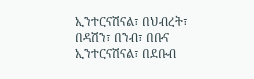ኢንተርናሽናል፣ በህብረት፣ በዳሽን፣ በንብ፣ በቡና ኢንተርናሽናል፣ በደቡብ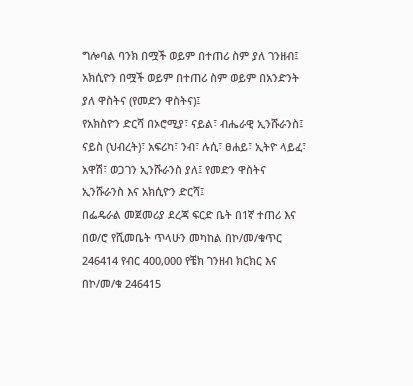ግሎባል ባንክ በሟች ወይም በተጠሪ ስም ያለ ገንዘብ፤
አክሲዮን በሟች ወይም በተጠሪ ስም ወይም በአንድንት ያለ ዋስትና (የመድን ዋስትና)፤
የአክስዮን ድርሻ በኦሮሚያ፣ ናይል፣ ብሔራዊ ኢንሹራንስ፤ ናይስ (ህብረት)፣ አፍሪካ፣ ንብ፣ ሉሲ፣ ፀሐይ፣ ኢትዮ ላይፈ፣ አዋሽ፣ ወጋገን ኢንሹራንስ ያለ፤ የመድን ዋስትና ኢንሹራንስ እና አክሲዮን ድርሻ፤
በፌዴራል መጀመሪያ ደረጃ ፍርድ ቤት በ1ኛ ተጠሪ እና በወ/ሮ የሺመቤት ጥላሁን መካከል በኮ/መ/ቁጥር 246414 የብር 400,000 የቼክ ገንዘብ ክርክር እና በኮ/መ/ቁ 246415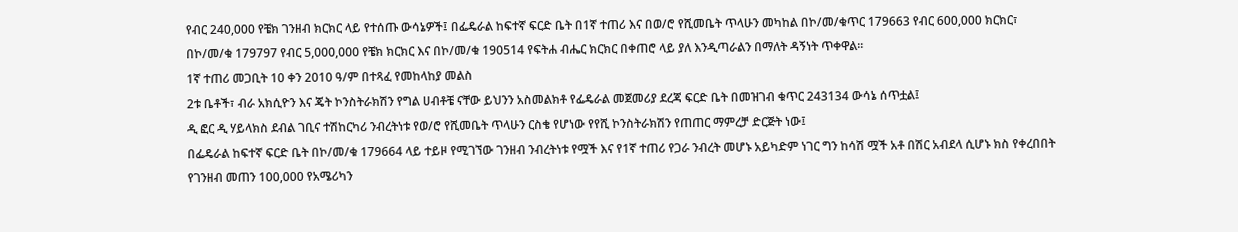የብር 240,000 የቼክ ገንዘብ ክርክር ላይ የተሰጡ ውሳኔዎች፤ በፌዴራል ከፍተኛ ፍርድ ቤት በ1ኛ ተጠሪ እና በወ/ሮ የሺመቤት ጥላሁን መካከል በኮ/መ/ቁጥር 179663 የብር 600,000 ክርክር፣ በኮ/መ/ቁ 179797 የብር 5,000,000 የቼክ ክርክር እና በኮ/መ/ቁ 190514 የፍትሐ ብሔር ክርክር በቀጠሮ ላይ ያለ እንዲጣራልን በማለት ዳኝነት ጥቀዋል፡፡
1ኛ ተጠሪ መጋቢት 10 ቀን 2010 ዓ/ም በተጻፈ የመከላከያ መልስ
2ቱ ቤቶች፣ ብራ አክሲዮን እና ጄት ኮንስትራክሽን የግል ሀብቶቼ ናቸው ይህንን አስመልክቶ የፌዴራል መጀመሪያ ደረጃ ፍርድ ቤት በመዝገብ ቁጥር 243134 ውሳኔ ሰጥቷል፤
ዲ ፎር ዲ ሃይላክስ ደብል ገቢና ተሽከርካሪ ንብረትነቱ የወ/ሮ የሺመቤት ጥላሁን ርስቄ የሆነው የየሺ ኮንስትራክሽን የጠጠር ማምረቻ ድርጅት ነው፤
በፌዴራል ከፍተኛ ፍርድ ቤት በኮ/መ/ቁ 179664 ላይ ተይዞ የሚገኘው ገንዘብ ንብረትነቱ የሟች እና የ1ኛ ተጠሪ የጋራ ንብረት መሆኑ አይካድም ነገር ግን ከሳሽ ሟች አቶ በሽር አብደላ ሲሆኑ ክስ የቀረበበት የገንዘብ መጠን 100,000 የአሜሪካን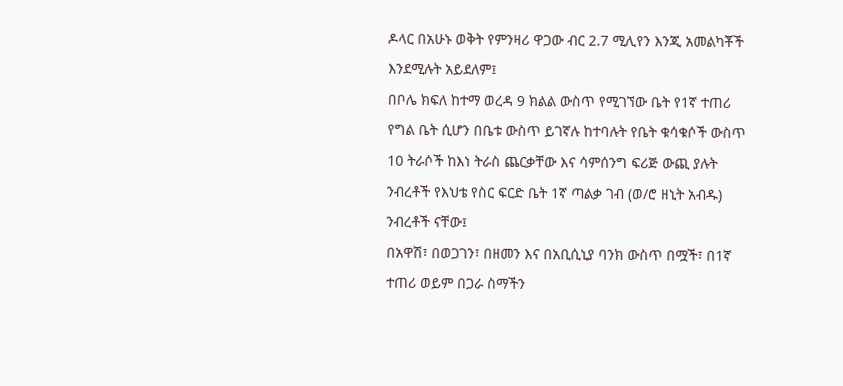ዶላር በአሁኑ ወቅት የምንዛሪ ዋጋው ብር 2.7 ሚሊየን እንጂ አመልካቾች እንደሚሉት አይደለም፤
በቦሌ ክፍለ ከተማ ወረዳ 9 ክልል ውስጥ የሚገኘው ቤት የ1ኛ ተጠሪ የግል ቤት ሲሆን በቤቱ ውስጥ ይገኛሉ ከተባሉት የቤት ቁሳቁሶች ውስጥ 10 ትራሶች ከእነ ትራስ ጨርቃቸው እና ሳምሰንግ ፍሪጅ ውጪ ያሉት ንብረቶች የእህቴ የስር ፍርድ ቤት 1ኛ ጣልቃ ገብ (ወ/ሮ ዘኒት አብዱ) ንብረቶች ናቸው፤
በአዋሽ፣ በወጋገን፣ በዘመን እና በአቢሲኒያ ባንክ ውስጥ በሟች፣ በ1ኛ ተጠሪ ወይም በጋራ ስማችን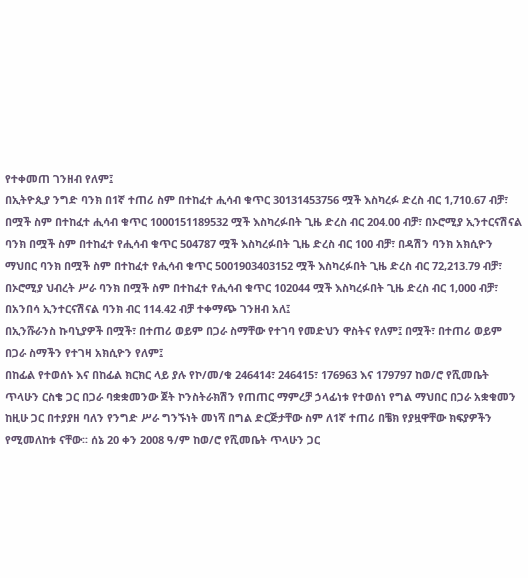የተቀመጠ ገንዘብ የለም፤
በኢትዮጲያ ንግድ ባንክ በ1ኛ ተጠሪ ስም በተከፈተ ሒሳብ ቁጥር 30131453756 ሟች እስካረፉ ድረስ ብር 1,710.67 ብቻ፣ በሟች ስም በተከፈተ ሒሳብ ቁጥር 1000151189532 ሟች እስካረፉበት ጊዜ ድረስ ብር 204.00 ብቻ፣ በኦሮሚያ ኢንተርናሽናል ባንክ በሟች ስም በተከፈተ የሒሳብ ቁጥር 504787 ሟች እስካረፉበት ጊዜ ድረስ ብር 100 ብቻ፣ በዳሽን ባንክ አክሲዮን ማህበር ባንክ በሟች ስም በተከፈተ የሒሳብ ቁጥር 5001903403152 ሟች እስካረፉበት ጊዜ ድረስ ብር 72,213.79 ብቻ፣ በኦሮሚያ ህብረት ሥራ ባንክ በሟች ስም በተከፈተ የሒሳብ ቁጥር 102044 ሟች እስካረፉበት ጊዜ ድረስ ብር 1,000 ብቻ፣ በአንበሳ ኢንተርናሽናል ባንክ ብር 114.42 ብቻ ተቀማጭ ገንዘብ አለ፤
በኢንሹራንስ ኩባኒያዎች በሟች፣ በተጠሪ ወይም በጋራ ስማቸው የተገባ የመድህን ዋስትና የለም፤ በሟች፣ በተጠሪ ወይም በጋራ ስማችን የተገዛ አክሲዮን የለም፤
በከፊል የተወሰኑ እና በከፊል ክርክር ላይ ያሉ የኮ/መ/ቁ 246414፣ 246415፣ 176963 እና 179797 ከወ/ሮ የሺመቤት ጥላሁን ርስቄ ጋር በጋራ ባቋቋመንው ጀት ኮንስትራክሽን የጠጠር ማምረቻ ኃላፊነቱ የተወሰነ የግል ማህበር በጋራ አቋቁመን ከዚሁ ጋር በተያያዘ ባለን የንግድ ሥራ ግንኙነት መነሻ በግል ድርጅታቸው ስም ለ1ኛ ተጠሪ በቼክ የያዟዋቸው ክፍያዎችን የሚመለከቱ ናቸው፡፡ ሰኔ 20 ቀን 2008 ዓ/ም ከወ/ሮ የሺመቤት ጥላሁን ጋር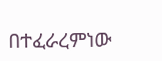በተፈራረምነው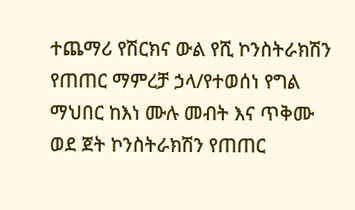ተጨማሪ የሽርክና ውል የሺ ኮንስትራክሽን የጠጠር ማምረቻ ኃላ/የተወሰነ የግል ማህበር ከእነ ሙሉ መብት እና ጥቅሙ ወደ ጀት ኮንስትራክሽን የጠጠር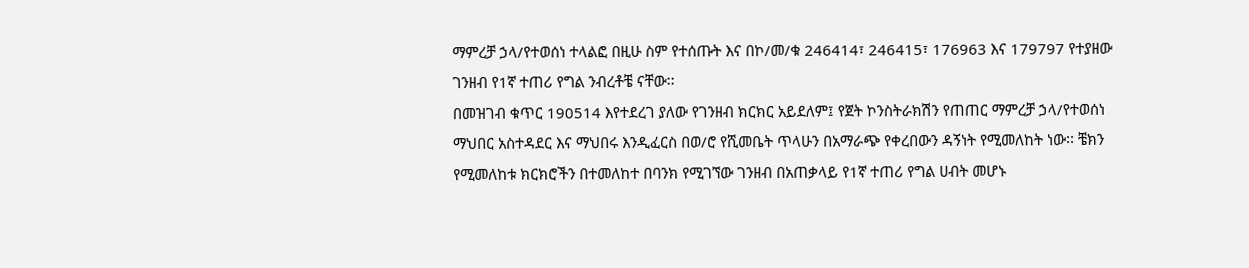ማምረቻ ኃላ/የተወሰነ ተላልፎ በዚሁ ስም የተሰጡት እና በኮ/መ/ቁ 246414፣ 246415፣ 176963 እና 179797 የተያዘው ገንዘብ የ1ኛ ተጠሪ የግል ንብረቶቼ ናቸው፡፡
በመዝገብ ቁጥር 190514 እየተደረገ ያለው የገንዘብ ክርክር አይደለም፤ የጀት ኮንስትራክሽን የጠጠር ማምረቻ ኃላ/የተወሰነ ማህበር አስተዳደር እና ማህበሩ እንዲፈርስ በወ/ሮ የሺመቤት ጥላሁን በአማራጭ የቀረበውን ዳኝነት የሚመለከት ነው፡፡ ቼክን የሚመለከቱ ክርክሮችን በተመለከተ በባንክ የሚገኘው ገንዘብ በአጠቃላይ የ1ኛ ተጠሪ የግል ሀብት መሆኑ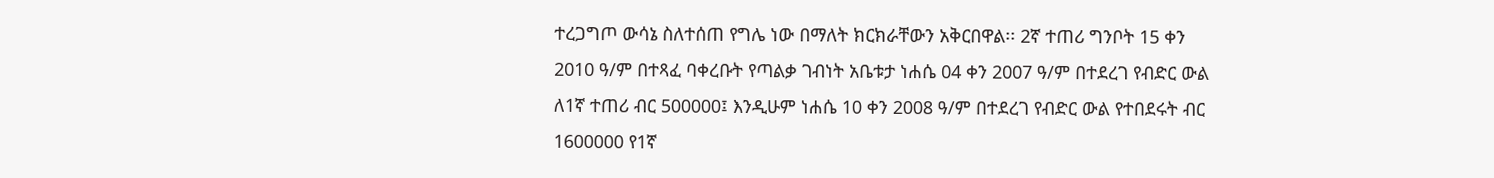ተረጋግጦ ውሳኔ ስለተሰጠ የግሌ ነው በማለት ክርክራቸውን አቅርበዋል፡፡ 2ኛ ተጠሪ ግንቦት 15 ቀን 2010 ዓ/ም በተጻፈ ባቀረቡት የጣልቃ ገብነት አቤቱታ ነሐሴ 04 ቀን 2007 ዓ/ም በተደረገ የብድር ውል ለ1ኛ ተጠሪ ብር 500000፤ እንዲሁም ነሐሴ 10 ቀን 2008 ዓ/ም በተደረገ የብድር ውል የተበደሩት ብር 1600000 የ1ኛ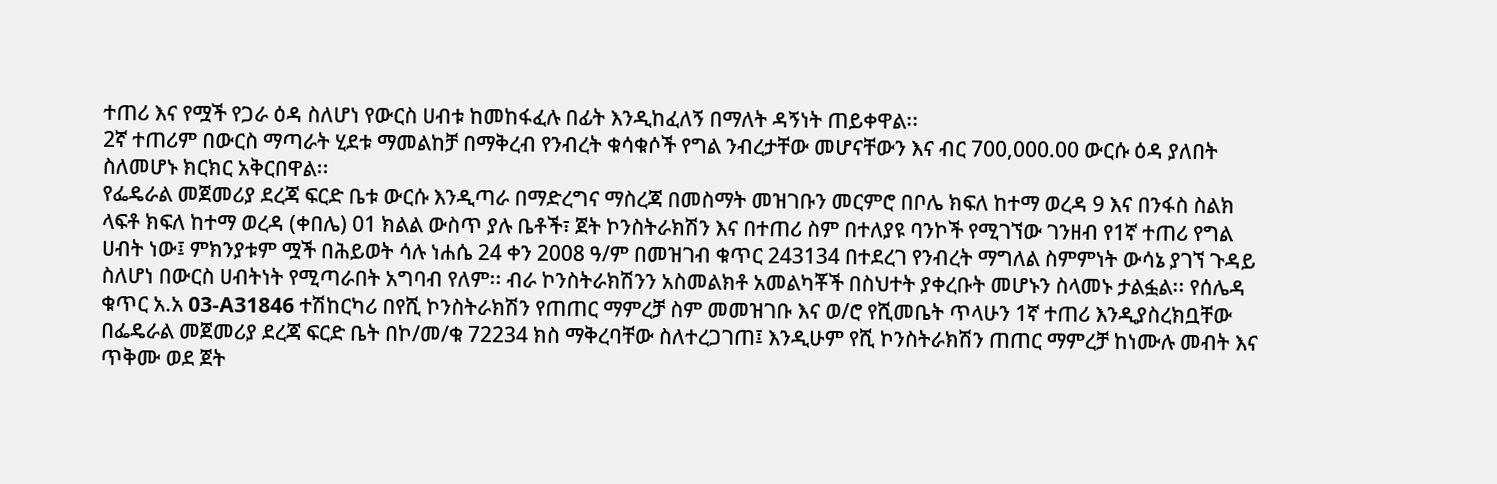ተጠሪ እና የሟች የጋራ ዕዳ ስለሆነ የውርስ ሀብቱ ከመከፋፈሉ በፊት እንዲከፈለኝ በማለት ዳኝነት ጠይቀዋል፡፡
2ኛ ተጠሪም በውርስ ማጣራት ሂደቱ ማመልከቻ በማቅረብ የንብረት ቁሳቁሶች የግል ንብረታቸው መሆናቸውን እና ብር 700,000.00 ውርሱ ዕዳ ያለበት ስለመሆኑ ክርክር አቅርበዋል፡፡
የፌዴራል መጀመሪያ ደረጃ ፍርድ ቤቱ ውርሱ እንዲጣራ በማድረግና ማስረጃ በመስማት መዝገቡን መርምሮ በቦሌ ክፍለ ከተማ ወረዳ 9 እና በንፋስ ስልክ ላፍቶ ክፍለ ከተማ ወረዳ (ቀበሌ) 01 ክልል ውስጥ ያሉ ቤቶች፣ ጀት ኮንስትራክሽን እና በተጠሪ ስም በተለያዩ ባንኮች የሚገኘው ገንዘብ የ1ኛ ተጠሪ የግል ሀብት ነው፤ ምክንያቱም ሟች በሕይወት ሳሉ ነሐሴ 24 ቀን 2008 ዓ/ም በመዝገብ ቁጥር 243134 በተደረገ የንብረት ማግለል ስምምነት ውሳኔ ያገኘ ጉዳይ ስለሆነ በውርስ ሀብትነት የሚጣራበት አግባብ የለም፡፡ ብራ ኮንስትራክሽንን አስመልክቶ አመልካቾች በስህተት ያቀረቡት መሆኑን ስላመኑ ታልፏል፡፡ የሰሌዳ ቁጥር አ.አ 03-A31846 ተሽከርካሪ በየሺ ኮንስትራክሽን የጠጠር ማምረቻ ስም መመዝገቡ እና ወ/ሮ የሺመቤት ጥላሁን 1ኛ ተጠሪ እንዲያስረክቧቸው በፌዴራል መጀመሪያ ደረጃ ፍርድ ቤት በኮ/መ/ቁ 72234 ክስ ማቅረባቸው ስለተረጋገጠ፤ እንዲሁም የሺ ኮንስትራክሽን ጠጠር ማምረቻ ከነሙሉ መብት እና ጥቅሙ ወደ ጀት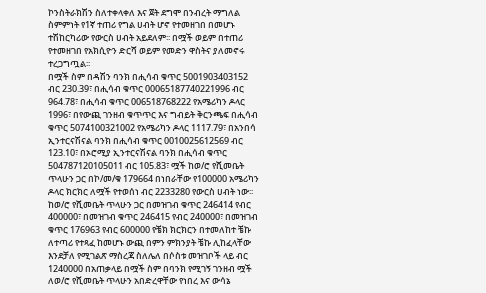ኮንስትራክሽን ስለተቀላቀለ እና ጀት ደግሞ በንብረት ማግለል ስምምነት የ1ኛ ተጠሪ የግል ሀብት ሆኖ የተመዘገበ በመሆኑ ተሽከርካሪው የውርስ ሀብት አይደለም፡፡ በሟች ወይም በተጠሪ የተመዘገበ የአክሲዮን ድርሻ ወይም የመድን ዋስትና ያለመኖሩ ተረጋግጧል፡፡
በሟች ስም በዳሽን ባንክ በሒሳብ ቁጥር 5001903403152 ብር 230.39፣ በሒሳብ ቁጥር 00065187740221996 ብር 964.78፣ በሒሳብ ቁጥር 006518768222 የአሜሪካን ዶላር 1996፣ በየውጪ ገንዘብ ቁጥጥር እና ግብይት ቅርንጫፍ በሒሳብ ቁጥር 5074100321002 የአሜሪካን ዶላር 1117.79፣ በአንበሳ ኢንተርናሽናል ባንክ በሒሳብ ቁጥር 0010025612569 ብር 123.10፣ በኦሮሚያ ኢንተርናሽናል ባንክ በሒሳብ ቁጥር 504787120105011 ብር 105.83፣ ሟች ከወ/ሮ የሺመቤት ጥላሁን ጋር በኮ/መ/ቁ 179664 በነበራቸው የ100000 አሜሪካን ዶላር ክርክር ለሟች የተወሰነ ብር 2233280 የውርስ ሀብት ነው፡፡ ከወ/ሮ የሺመቤት ጥላሁን ጋር በመዝገብ ቁጥር 246414 የብር 400000፣ በመዝገብ ቁጥር 246415 የብር 240000፣ በመዝገብ ቁጥር 176963 የብር 600000 የቼክ ክርክርን በተመለከተ ቼኩ ለተጣሪ የተጻፈ ከመሆኑ ውጪ በምን ምክንያት ቼኩ ሊከፈላቸው እንደቻለ የሚገልጽ ማስረጃ ስለሌለ በሶስቱ መዝገቦች ላይ ብር 1240000 በአጠቃላይ በሟች ስም በባንክ የሚገኝ ገንዘብ ሟች ለወ/ሮ የሺመቤት ጥላሁን አበድረዋቸው የነበረ እና ውሳኔ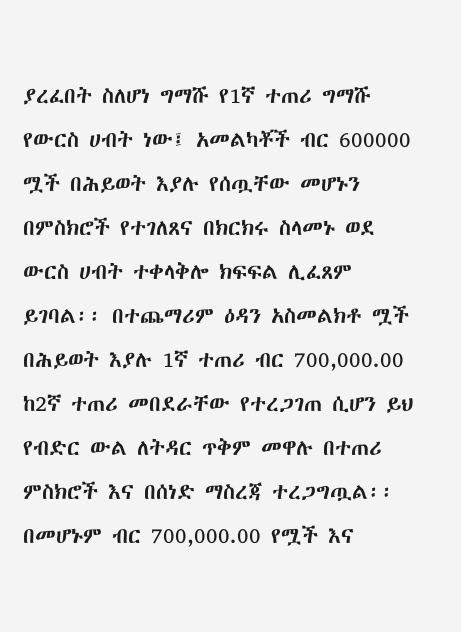ያረፈበት ስለሆነ ግማሹ የ1ኛ ተጠሪ ግማሹ የውርስ ሀብት ነው፤ አመልካቾች ብር 600000 ሟች በሕይወት እያሉ የሰጧቸው መሆኑን በምስክሮች የተገለጸና በክርክሩ ስላመኑ ወደ ውርስ ሀብት ተቀላቅሎ ክፍፍል ሊፈጸም ይገባል፡፡ በተጨማሪም ዕዳን አስመልክቶ ሟች በሕይወት እያሉ 1ኛ ተጠሪ ብር 700,000.00 ከ2ኛ ተጠሪ መበደራቸው የተረጋገጠ ሲሆን ይህ የብድር ውል ለትዳር ጥቅም መዋሉ በተጠሪ ምስክሮች እና በሰነድ ማስረጃ ተረጋግጧል፡፡ በመሆኑም ብር 700,000.00 የሟች እና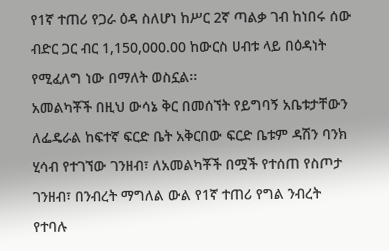የ1ኛ ተጠሪ የጋራ ዕዳ ስለሆነ ከሥር 2ኛ ጣልቃ ገብ ከነበሩ ሰው ብድር ጋር ብር 1,150,000.00 ከውርስ ሀብቱ ላይ በዕዳነት የሚፈለግ ነው በማለት ወስኗል፡፡
አመልካቾች በዚህ ውሳኔ ቅር በመሰኘት የይግባኝ አቤቱታቸውን ለፌዴራል ከፍተኛ ፍርድ ቤት አቅርበው ፍርድ ቤቱም ዳሽን ባንክ ሂሳብ የተገኘው ገንዘብ፣ ለአመልካቾች በሟች የተሰጠ የስጦታ ገንዘብ፣ በንብረት ማግለል ውል የ1ኛ ተጠሪ የግል ንብረት የተባሉ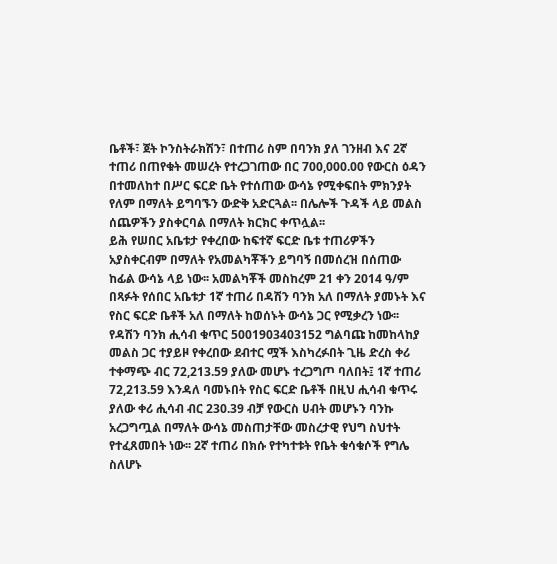ቤቶች፣ ጀት ኮንስትራክሽን፣ በተጠሪ ስም በባንክ ያለ ገንዘብ እና 2ኛ ተጠሪ በጠየቁት መሠረት የተረጋገጠው በር 700,000.00 የውርስ ዕዳን በተመለከተ በሥር ፍርድ ቤት የተሰጠው ውሳኔ የሚቀፍበት ምክንያት የለም በማለት ይግባኙን ውድቅ አድርጓል፡፡ በሌሎች ጉዳች ላይ መልስ ሰጨዎችን ያስቀርባል በማለት ክርክር ቀጥሏል፡፡
ይሕ የሠበር አቤቱታ የቀረበው ከፍተኛ ፍርድ ቤቱ ተጠሪዎችን አያስቀርብም በማለት የአመልካቾችን ይግባኝ በመሰረዝ በሰጠው ከፊል ውሳኔ ላይ ነው፡፡ አመልካቾች መስከረም 21 ቀን 2014 ዓ/ም በጻፉት የሰበር አቤቱታ 1ኛ ተጠሪ በዳሽን ባንክ አለ በማለት ያመኑት እና የስር ፍርድ ቤቶች አለ በማለት ከወሰኑት ውሳኔ ጋር የሚቃረን ነው፡፡ የዳሽን ባንክ ሒሳብ ቁጥር 5001903403152 ግልባጩ ከመከላከያ መልስ ጋር ተያይዞ የቀረበው ደብተር ሟች እስካረፉበት ጊዜ ድረስ ቀሪ ተቀማጭ ብር 72,213.59 ያለው መሆኑ ተረጋግጦ ባለበት፤ 1ኛ ተጠሪ 72,213.59 እንዳለ ባመኑበት የስር ፍርድ ቤቶች በዚህ ሒሳብ ቁጥሩ ያለው ቀሪ ሒሳብ ብር 230.39 ብቻ የውርስ ሀብት መሆኑን ባንኩ አረጋግጧል በማለት ውሳኔ መስጠታቸው መስረታዊ የህግ ስህተት የተፈጸመበት ነው፡፡ 2ኛ ተጠሪ በክሱ የተካተቱት የቤት ቁሳቁሶች የግሌ ስለሆኑ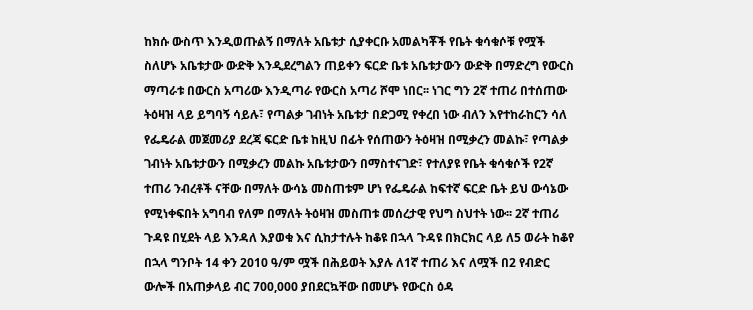ከክሱ ውስጥ እንዲወጡልኝ በማለት አቤቱታ ሲያቀርቡ አመልካቾች የቤት ቁሳቁሶቹ የሟች ስለሆኑ አቤቱታው ውድቅ እንዲደረግልን ጠይቀን ፍርድ ቤቱ አቤቱታውን ውድቅ በማድረግ የውርስ ማጣራቱ በውርስ አጣሪው እንዲጣራ የውርስ አጣሪ ሾሞ ነበር፡፡ ነገር ግን 2ኛ ተጠሪ በተሰጠው ትዕዛዝ ላይ ይግባኝ ሳይሉ፣ የጣልቃ ገብነት አቤቱታ በድጋሚ የቀረበ ነው ብለን እየተከራከርን ሳለ የፌዴራል መጀመሪያ ደረጃ ፍርድ ቤቱ ከዚህ በፊት የሰጠውን ትዕዛዝ በሚቃረን መልኩ፣ የጣልቃ ገብነት አቤቱታውን በሚቃረን መልኩ አቤቱታውን በማስተናገድ፣ የተለያዩ የቤት ቁሳቁሶች የ2ኛ ተጠሪ ንብረቶች ናቸው በማለት ውሳኔ መስጠቱም ሆነ የፌዴራል ከፍተኛ ፍርድ ቤት ይህ ውሳኔው የሚነቀፍበት አግባብ የለም በማለት ትዕዛዝ መስጠቱ መሰረታዊ የህግ ስህተት ነው፡፡ 2ኛ ተጠሪ ጉዳዩ በሂደት ላይ እንዳለ እያወቁ እና ሲከታተሉት ከቆዩ በኋላ ጉዳዩ በክርክር ላይ ለ5 ወራት ከቆየ በኋላ ግንቦት 14 ቀን 2010 ዓ/ም ሟች በሕይወት እያሉ ለ1ኛ ተጠሪ እና ለሟች በ2 የብድር ውሎች በአጠቃላይ ብር 700,000 ያበደርኳቸው በመሆኑ የውርስ ዕዳ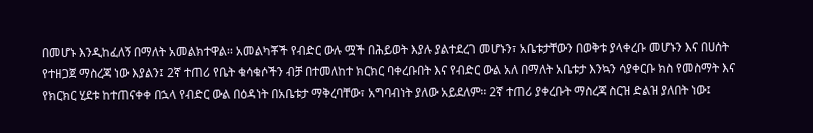በመሆኑ እንዲከፈለኝ በማለት አመልክተዋል፡፡ አመልካቾች የብድር ውሉ ሟች በሕይወት እያሉ ያልተደረገ መሆኑን፣ አቤቱታቸውን በወቅቱ ያላቀረቡ መሆኑን እና በሀሰት የተዘጋጀ ማስረጃ ነው እያልን፤ 2ኛ ተጠሪ የቤት ቁሳቁሶችን ብቻ በተመለከተ ክርክር ባቀረቡበት እና የብድር ውል አለ በማለት አቤቱታ እንኳን ሳያቀርቡ ክስ የመስማት እና የክርክር ሂደቱ ከተጠናቀቀ በኋላ የብድር ውል በዕዳነት በአቤቱታ ማቅረባቸው፣ አግባብነት ያለው አይደለም፡፡ 2ኛ ተጠሪ ያቀረቡት ማስረጃ ስርዝ ድልዝ ያለበት ነው፤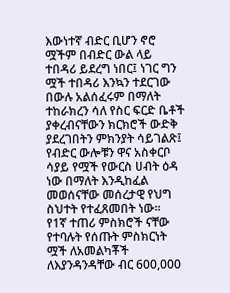እውነተኛ ብድር ቢሆን ኖሮ ሟችም በብድር ውል ላይ ተበዳሪ ይደረግ ነበር፤ ነገር ግን ሟች ተበዳሪ እንኳን ተደርገው በውሉ አልሰፈሩም በማለት ተከራክረን ሳለ የስር ፍርድ ቤቶች ያቀረብናቸውን ክርክሮች ውድቅ ያደረገበትን ምክንያት ሳይገልጽ፤ የብድር ውሎቹን ዋና አስቀርቦ ሳያይ የሟች የውርስ ሀብት ዕዳ ነው በማለት እንዲከፈል መወሰናቸው መሰረታዊ የህግ ስህተት የተፈጸመበት ነው፡፡
የ1ኛ ተጠሪ ምስክሮች ናቸው የተባሉት የሰጡት ምስክርነት ሟች ለአመልካቾች ለእያንዳንዳቸው ብር 600,000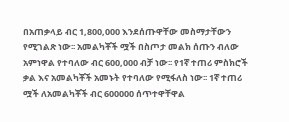በአጠቃላይ ብር 1,800,000 እንደሰጡዋቸው መስማታቸውን የሚገልጽ ነው፡፡ አመልካቾች ሟች በስጦታ መልክ ሰጡን ብለው አምነዋል የተባለው ብር 600,000 ብቻ ነው፡፡ የ1ኛ ተጠሪ ምስክሮች ቃል እና አመልካቾች አመኑት የተባለው የሚፋለስ ነው፡፡ 1ኛ ተጠሪ ሟች ለአመልካቾች ብር 600000 ሰጥተዋቸዋል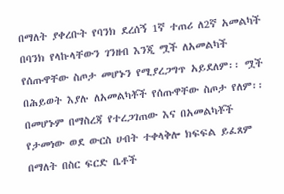በማለት ያቀረቡት የባንክ ደረሰኝ 1ኛ ተጠሪ ለ2ኛ አመልካች በባንክ የላኩላቸውን ገንዘብ እንጂ ሟች ለአመልካች የሰጡዋቸው ስጦታ መሆኑን የሚያረጋግጥ አይደለም፡፡ ሟች በሕይወት እያሉ ለአመልካቾች የሰጡዋቸው ስጦታ የለም፡፡ በመሆኑም በማስረጃ የተረጋገጠው እና በአመልካቾች የታመነው ወደ ውርስ ሀብት ተቀላቅሎ ክፍፍል ይፈጸም በማለት በስር ፍርድ ቤቶች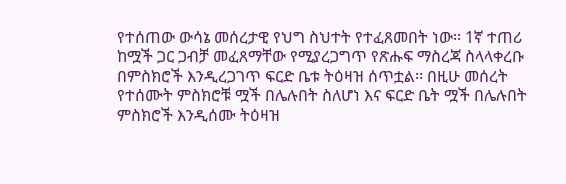የተሰጠው ውሳኔ መሰረታዊ የህግ ስህተት የተፈጸመበት ነው፡፡ 1ኛ ተጠሪ ከሟች ጋር ጋብቻ መፈጸማቸው የሚያረጋግጥ የጽሑፍ ማስረጃ ስላላቀረቡ በምስክሮች እንዲረጋገጥ ፍርድ ቤቱ ትዕዛዝ ሰጥቷል፡፡ በዚሁ መሰረት የተሰሙት ምስክሮቹ ሟች በሌሉበት ስለሆነ እና ፍርድ ቤት ሟች በሌሉበት ምስክሮች እንዲሰሙ ትዕዛዝ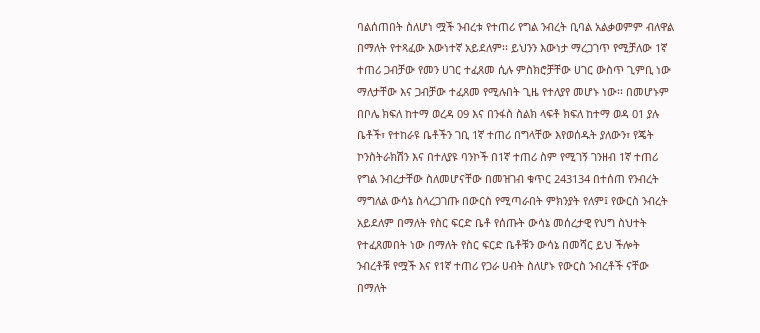ባልሰጠበት ስለሆነ ሟች ንብረቱ የተጠሪ የግል ንብረት ቢባል አልቃወምም ብለዋል በማለት የተጻፈው እውነተኛ አይደለም፡፡ ይህንን እውነታ ማረጋገጥ የሚቻለው 1ኛ ተጠሪ ጋብቻው የመን ሀገር ተፈጸመ ሲሉ ምስክሮቻቸው ሀገር ውስጥ ጊምቢ ነው ማለታቸው እና ጋብቻው ተፈጸመ የሚሉበት ጊዜ የተለያየ መሆኑ ነው፡፡ በመሆኑም በቦሌ ክፍለ ከተማ ወረዳ 09 እና በንፋስ ስልክ ላፍቶ ክፍለ ከተማ ወዳ 01 ያሉ ቤቶች፣ የተከራዩ ቤቶችን ገቢ 1ኛ ተጠሪ በግላቸው እየወሰዱት ያለውን፣ የጄት ኮንስትራክሽን እና በተለያዩ ባንኮች በ1ኛ ተጠሪ ስም የሚገኝ ገንዘብ 1ኛ ተጠሪ የግል ንብረታቸው ስለመሆናቸው በመዝገብ ቁጥር 243134 በተሰጠ የንብረት ማግለል ውሳኔ ስላረጋገጡ በውርስ የሚጣራበት ምክንያት የለም፤ የውርስ ንብረት አይደለም በማለት የስር ፍርድ ቤቶ የሰጡት ውሳኔ መሰረታዊ የህግ ስህተት የተፈጸመበት ነው በማለት የስር ፍርድ ቤቶቹን ውሳኔ በመሻር ይህ ችሎት ንብረቶቹ የሟች እና የ1ኛ ተጠሪ የጋራ ሀብት ስለሆኑ የውርስ ንብረቶች ናቸው በማለት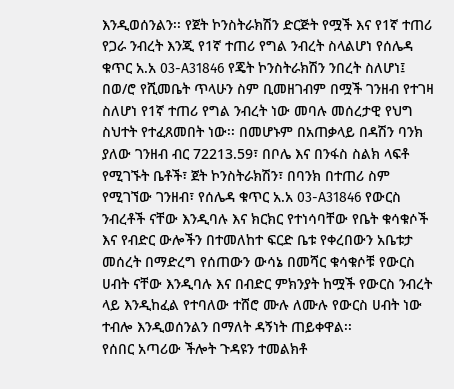እንዲወሰንልን፡፡ የጀት ኮንስትራክሽን ድርጅት የሟች እና የ1ኛ ተጠሪ የጋራ ንብረት እንጂ የ1ኛ ተጠሪ የግል ንብረት ስላልሆነ የሰሌዳ ቁጥር አ.አ 03-A31846 የጄት ኮንስትራክሽን ንበረት ስለሆነ፤ በወ/ሮ የሺመቤት ጥላሁን ስም ቢመዘገብም በሟች ገንዘብ የተገዛ ስለሆነ የ1ኛ ተጠሪ የግል ንብረት ነው መባሉ መሰረታዊ የህግ ስህተት የተፈጸመበት ነው፡፡ በመሆኑም በአጠቃላይ በዳሽን ባንክ ያለው ገንዘብ ብር 72213.59፣ በቦሌ እና በንፋስ ስልክ ላፍቶ የሚገኙት ቤቶች፣ ጀት ኮንስትራክሽን፣ በባንክ በተጠሪ ስም የሚገኘው ገንዘብ፣ የሰሌዳ ቁጥር አ.አ 03-A31846 የውርስ ንብረቶች ናቸው እንዲባሉ እና ክርክር የተነሳባቸው የቤት ቁሳቁሶች እና የብድር ውሎችን በተመለከተ ፍርድ ቤቱ የቀረበውን አቤቱታ መሰረት በማድረግ የሰጠውን ውሳኔ በመሻር ቁሳቁሶቹ የውርስ ሀብት ናቸው እንዲባሉ እና በብድር ምክንያት ከሟች የውርስ ንብረት ላይ እንዲከፈል የተባለው ተሸሮ ሙሉ ለሙሉ የውርስ ሀብት ነው ተብሎ እንዲወሰንልን በማለት ዳኝነት ጠይቀዋል፡፡
የሰበር አጣሪው ችሎት ጉዳዩን ተመልክቶ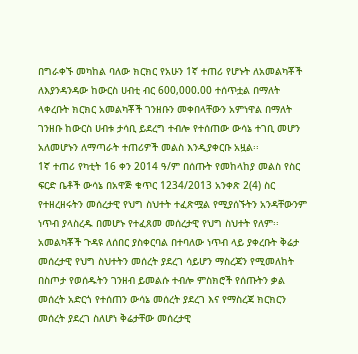በግራቀኙ መካከል ባለው ክርክር የአሁን 1ኛ ተጠሪ የሆኑት ለአመልካቾች ለእያንዳንዳው ከውርስ ሀብቲ ብር 600,000.00 ተሰጥቷል በማለት ላቀረቡት ክርክር አመልካቾች ገንዘቡን መቀበላቸውን አምነዋል በማለት ገንዘቡ ከውርስ ሀብቱ ታሳቢ ይደረግ ተብሎ የተሰጠው ውሳኔ ተገቢ መሆን አለመሆኑን ለማጣራት ተጠሪዎች መልስ እንዲያቀርቡ አዟል፡፡
1ኛ ተጠሪ የካቲት 16 ቀን 2014 ዓ/ም በሰጡት የመከላከያ መልስ የስር ፍርድ ቤቶች ውሳኔ በአዋጅ ቁጥር 1234/2013 አንቀጽ 2(4) ስር የተዘረዘሩትን መሰረታዊ የህግ ስህተት ተፈጽሟል የሚያሰኙትን አንዳቸውንም ነጥብ ያላስረዱ በመሆኑ የተፈጸመ መሰረታዊ የህግ ስህተት የለም፡፡ አመልካቾች ጉዳዩ ለሰበር ያስቀርባል በተባለው ነጥብ ላይ ያቀረቡት ቅሬታ መሰረታዊ የህግ ስህተትን መሰረት ያደረገ ሳይሆን ማስረጃን የሚመለከት በስጦታ የወሰዱትን ገንዘብ ይመልሱ ተብሎ ምስክሮች የሰጡትን ቃል መሰረት አድርጎ የተሰጠን ውሳኔ መሰረት ያደረገ እና የማስረጃ ክርክርን መሰረት ያደረገ ስለሆነ ቅሬታቸው መሰረታዊ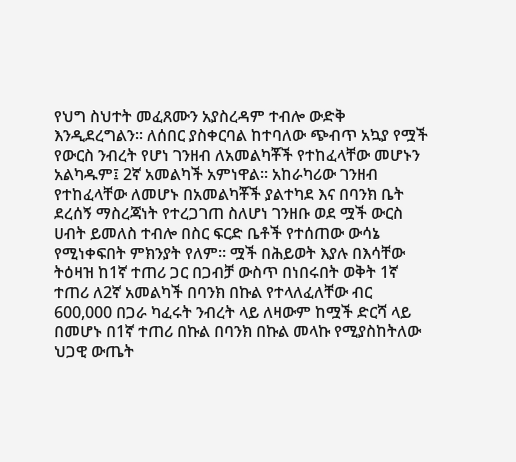የህግ ስህተት መፈጸሙን አያስረዳም ተብሎ ውድቅ እንዲደረግልን፡፡ ለሰበር ያስቀርባል ከተባለው ጭብጥ አኳያ የሟች የውርስ ንብረት የሆነ ገንዘብ ለአመልካቾች የተከፈላቸው መሆኑን አልካዱም፤ 2ኛ አመልካች አምነዋል፡፡ አከራካሪው ገንዘብ የተከፈላቸው ለመሆኑ በአመልካቾች ያልተካደ እና በባንክ ቤት ደረሰኝ ማስረጃነት የተረጋገጠ ስለሆነ ገንዘቡ ወደ ሟች ውርስ ሀብት ይመለስ ተብሎ በስር ፍርድ ቤቶች የተሰጠው ውሳኔ የሚነቀፍበት ምክንያት የለም፡፡ ሟች በሕይወት እያሉ በእሳቸው ትዕዛዝ ከ1ኛ ተጠሪ ጋር በጋብቻ ውስጥ በነበሩበት ወቅት 1ኛ ተጠሪ ለ2ኛ አመልካች በባንክ በኩል የተላለፈለቸው ብር 600,000 በጋራ ካፈሩት ንብረት ላይ ለዛውም ከሟች ድርሻ ላይ በመሆኑ በ1ኛ ተጠሪ በኩል በባንክ በኩል መላኩ የሚያስከትለው ህጋዊ ውጤት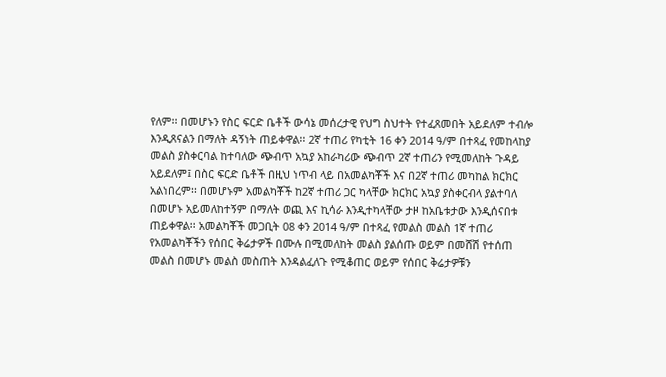የለም፡፡ በመሆኑን የስር ፍርድ ቤቶች ውሳኔ መሰረታዊ የህግ ስህተት የተፈጸመበት አይደለም ተብሎ እንዲጸናልን በማለት ዳኝነት ጠይቀዋል፡፡ 2ኛ ተጠሪ የካቲት 16 ቀን 2014 ዓ/ም በተጻፈ የመከላከያ መልስ ያስቀርባል ከተባለው ጭብጥ አኳያ አከራካሪው ጭብጥ 2ኛ ተጠሪን የሚመለከት ጉዳይ አይደለም፤ በስር ፍርድ ቤቶች በዚህ ነጥብ ላይ በአመልካቾች እና በ2ኛ ተጠሪ መካከል ክርክር አልነበረም፡፡ በመሆኑም አመልካቾች ከ2ኛ ተጠሪ ጋር ካላቸው ክርክር አኳያ ያስቀርብላ ያልተባለ በመሆኑ አይመለከተኝም በማለት ወጪ እና ኪሳራ እንዲተካላቸው ታዞ ከአቤቱታው እንዲሰናበቱ ጠይቀዋል፡፡ አመልካቾች መጋቢት 08 ቀን 2014 ዓ/ም በተጻፈ የመልስ መልስ 1ኛ ተጠሪ የአመልካቾችን የሰበር ቅሬታዎች በሙሉ በሚመለከት መልስ ያልሰጡ ወይም በመሸሽ የተሰጠ መልስ በመሆኑ መልስ መስጠት እንዳልፈለጉ የሚቆጠር ወይም የሰበር ቅሬታዎቹን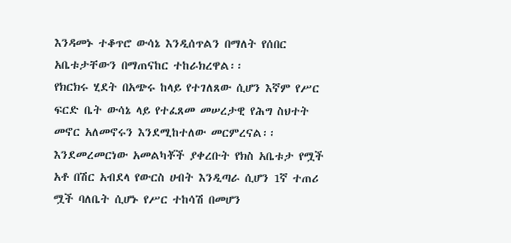እንዳመኑ ተቆጥሮ ውሳኔ እንዲሰጥልን በማለት የሰበር አቤቱታቸውን በማጠናከር ተከራክረዋል፡፡
የክርክሩ ሂደት በአጭሩ ከላይ የተገለጸው ሲሆን እኛም የሥር ፍርድ ቤት ውሳኔ ላይ የተፈጸመ መሠረታዊ የሕግ ስህተት መኖር አለመኖሩን እንደሚከተለው መርምረናል፡፡
እንደመረመርነው አመልካቾች ያቀረቡት የክስ አቤቱታ የሟች አቶ በሽር አብደላ የውርስ ሀብት እንዲጣራ ሲሆን 1ኛ ተጠሪ ሟች ባለቤት ሲሆኑ የሥር ተከሳሽ በመሆን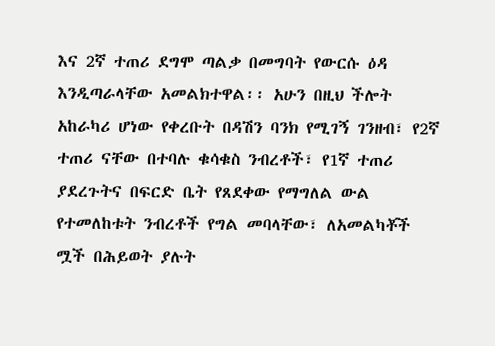እና 2ኛ ተጠሪ ደግሞ ጣልቃ በመግባት የውርሱ ዕዳ እንዲጣራላቸው አመልክተዋል፡፡ አሁን በዚህ ችሎት አከራካሪ ሆነው የቀረቡት በዳሽን ባንክ የሚገኝ ገንዘብ፣ የ2ኛ ተጠሪ ናቸው በተባሉ ቁሳቁስ ንብረቶች፣ የ1ኛ ተጠሪ ያደረጉትና በፍርድ ቤት የጸደቀው የማግለል ውል የተመለከቱት ንብረቶች የግል መባላቸው፣ ለአመልካቾች ሟች በሕይወት ያሉት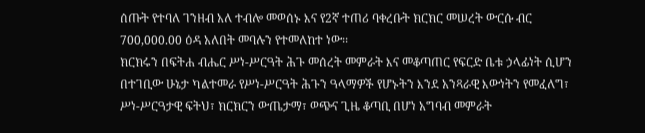ሰጡት የተባለ ገንዘብ አለ ተብሎ መወሰኑ እና የ2ኛ ተጠሪ ባቀረቡት ክርክር መሠረት ውርሱ ብር 700,000.00 ዕዳ አለበት መባሉን የተመለከተ ነው፡፡
ክርክሩን በፍትሐ ብሔር ሥነ-ሥርዓት ሕጉ መሰረት መምራት እና መቆጣጠር የፍርድ ቤቱ ኃላፊነት ሲሆን በተገቢው ሁኔታ ካልተመራ የሥነ-ሥርዓት ሕጉን ዓላማዎች የሆኑትን እንደ አንጻራዊ እውነትን የመፈለግ፣ ሥነ-ሥርዓታዊ ፍትህ፣ ክርክርን ውጤታማ፣ ወጭና ጊዜ ቆጣቢ በሆነ አግባብ መምራት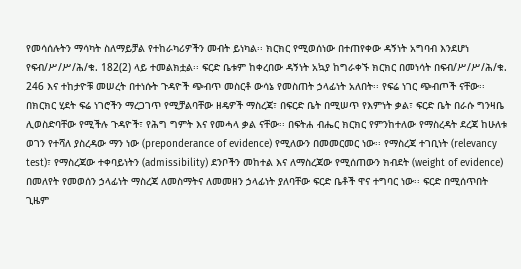የመሳሰሉትን ማሳካት ስለማይቻል የተከራካሪዎችን መብት ይነካል፡፡ ክርክር የሚወሰነው በተጠየቀው ዳኝነት አግባብ እንደሆነ የፍብ/ሥ/ሥ/ሕ/ቁ. 182(2) ላይ ተመልክቷል፡፡ ፍርድ ቤቱም ከቀረበው ዳኝነት አኳያ ከግራቀኙ ክርክር በመነሳት በፍብ/ሥ/ሥ/ሕ/ቁ. 246 እና ተከታዮቹ መሠረት በተነሱት ጉዳዮች ጭብጥ መስርቶ ውሳኔ የመስጠት ኃላፊነት አለበት፡፡ የፍሬ ነገር ጭብጦች ናቸው፡፡ በክርክር ሂደት ፍሬ ነገሮችን ማረጋገጥ የሚቻልባቸው ዘዴዎች ማስረጃ፣ በፍርድ ቤት በሚሠጥ የእምነት ቃል፣ ፍርድ ቤት በራሱ ግንዛቤ ሊወስድባቸው የሚችሉ ጉዳዮች፣ የሕግ ግምት እና የመሓላ ቃል ናቸው፡፡ በፍትሐ ብሔር ክርክር የምንከተለው የማስረዳት ደረጃ ከሁለቱ ወገን የተሻለ ያስረዳው ማን ነው (preponderance of evidence) የሚለውን በመመርመር ነው፡፡ የማስረጃ ተገቢነት (relevancy test)፣ የማስረጃው ተቀባይነትን (admissibility) ደንቦችን መከተል እና ለማስረጃው የሚሰጠውን ክብደት (weight of evidence) በመለየት የመወሰን ኃላፊነት ማስረጃ ለመስማትና ለመመዘን ኃላፊነት ያለባቸው ፍርድ ቤቶች ዋና ተግባር ነው፡፡ ፍርድ በሚሰጥበት ጊዜም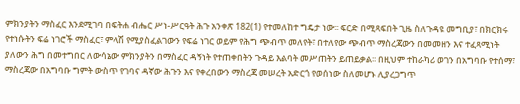ምክንያትን ማስፈር እንደሚገባ በፍትሐ ብሔር ሥነ-ሥርዓት ሕጉ አንቀጽ 182(1) የተመለከተ ግዴታ ነው፡፡ ፍርድ በሚጻፍበት ጊዜ ስለጉዳዩ መግቢያ፣ በክርክሩ የተነሱትን ፍሬ ነገሮች ማስፈር፣ ምላሽ የሚያስፈልገውን የፍሬ ነገር ወይም የሕግ ጭብጥ መለየት፣ በተለየው ጭብጥ ማስረጃውን በመመዘን እና ተፈጻሚነት ያለውን ሕግ በመተግበር ለውሳኔው ምክንያትን በማስፈር ዳኝነት የተጠቀበትን ጉዳይ እልባት መሥጠትን ይጠይቃል፡፡ በዚህም ተከራካሪ ወገን በአግባቡ የተሰማ፣ ማስረጃው በአግባቡ ግምት ውስጥ የገባና ዳኛው ሕጉን እና የቀረበውን ማስረጃ መሠረት አድርጎ የወሰነው ስለመሆኑ ሊያረጋግጥ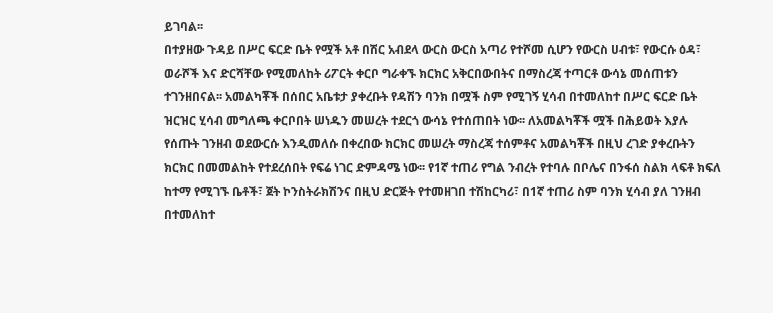ይገባል፡፡
በተያዘው ጉዳይ በሥር ፍርድ ቤት የሟች አቶ በሽር አብደላ ውርስ ውርስ አጣሪ የተሾመ ሲሆን የውርስ ሀብቱ፣ የውርሱ ዕዳ፣ ወራሾች እና ድርሻቸው የሚመለከት ሪፖርት ቀርቦ ግራቀኙ ክርክር አቅርበውበትና በማስረጃ ተጣርቶ ውሳኔ መሰጠቱን ተገንዘበናል፡፡ አመልካቾች በሰበር አቤቱታ ያቀረቡት የዳሽን ባንክ በሟች ስም የሚገኝ ሂሳብ በተመለከተ በሥር ፍርድ ቤት ዝርዝር ሂሳብ መግለጫ ቀርቦበት ሠነዱን መሠረት ተደርጎ ውሳኔ የተሰጠበት ነው፡፡ ለአመልካቾች ሟች በሕይወት እያሉ የሰጡት ገንዘብ ወደውርሱ እንዲመለሱ በቀረበው ክርክር መሠረት ማስረጃ ተሰምቶና አመልካቾች በዚህ ረገድ ያቀረቡትን ክርክር በመመልከት የተደረሰበት የፍሬ ነገር ድምዳሜ ነው፡፡ የ1ኛ ተጠሪ የግል ንብረት የተባሉ በቦሌና በንፋሰ ስልክ ላፍቶ ክፍለ ከተማ የሚገኙ ቤቶች፣ ጀት ኮንስትራክሽንና በዚህ ድርጅት የተመዘገበ ተሽከርካሪ፣ በ1ኛ ተጠሪ ስም ባንክ ሂሳብ ያለ ገንዘብ በተመለከተ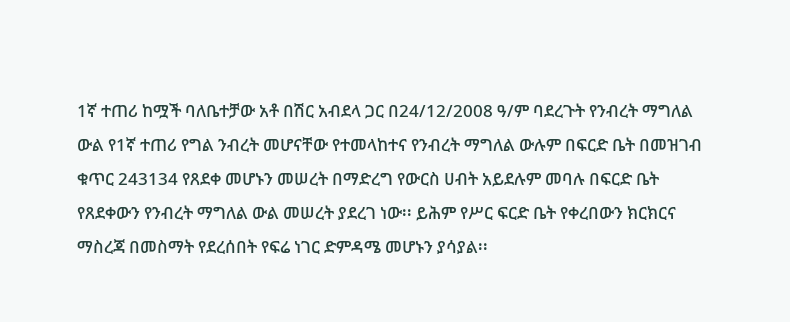1ኛ ተጠሪ ከሟች ባለቤተቻው አቶ በሽር አብደላ ጋር በ24/12/2008 ዓ/ም ባደረጉት የንብረት ማግለል ውል የ1ኛ ተጠሪ የግል ንብረት መሆናቸው የተመላከተና የንብረት ማግለል ውሉም በፍርድ ቤት በመዝገብ ቁጥር 243134 የጸደቀ መሆኑን መሠረት በማድረግ የውርስ ሀብት አይደሉም መባሉ በፍርድ ቤት የጸደቀውን የንብረት ማግለል ውል መሠረት ያደረገ ነው፡፡ ይሕም የሥር ፍርድ ቤት የቀረበውን ክርክርና ማስረጃ በመስማት የደረሰበት የፍሬ ነገር ድምዳሜ መሆኑን ያሳያል፡፡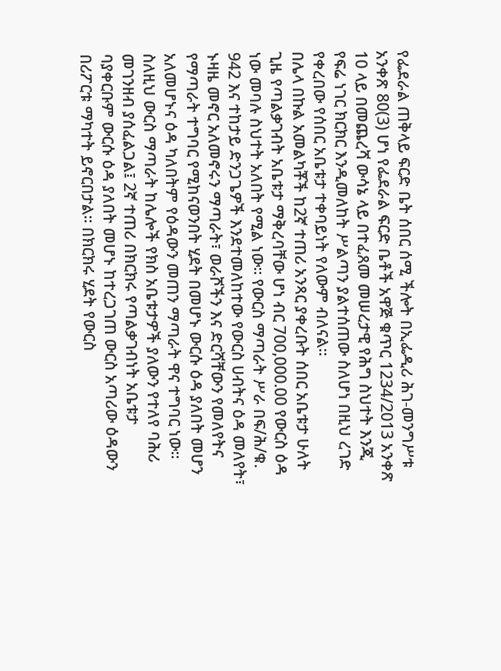የፌደራል ጠቅላይ ፍርድ ቤት ሰበር ሰሚ ችሎት በኢፌዲሪ ሕገ-መንግሥቱ አንቀጽ 80(3) ሆነ የፌደራል ፍርድ ቤቶች አዋጅ ቁጥር 1234/2013 አንቀጽ 10 ላይ በመጨረሻ ውሳኔ ላይ በተፈጸመ መሠረታዊ የሕግ ስህተት እንጂ የፍሬ ነገር ክርክር እንዲመለከት ሥልጣን ያልተሰጠው ስለሆነ በዚህ ረገድ የቀረበው የሰበር አቤቱታ ተቀባይነት የለውም ብለናል፡፡
በሌላ በኩል አመልካቾች ከ2ኛ ተጠሪ አንጻር ያቀረቡት ሰበር አቤቱታ ሁለት ጊዜ የጣልቃገብት አቤቱታ ማቅረባቸው ሆነ ብር 700,000.00 የውርስ ዕዳ ነው መባሉ ስህተት አለበት የሚል ነው፡፡ የውርስ ማጣራት ሥራ በፍ/ሕ/ቁ. 942 እና ተከታይ ድንጋጌዎች እንደተመለከተው የውርስ ሀብትና ዕዳ መለየት፣ ኑዛዜ መኖር አለመኖሩን ማጣራት፣ ወራሾችን እና ድርሻቸውን የመለየትና የማጣራት ተግባር የሚከናወንበት ሂደት በመሆኑ ውርሱ ዕዳ ያለበት መሆን አለመሆኑና ዕዳ ካለበትም የዕዳውን መጠን ማጣራት ዋና ተግባር ነው፡፡ ስለዚህ ውርስ ማጣራት ከሌሎች የክስ አቤቱታዎች ያለውን የተለየ ባሕሪ መገንዘብ ያሰፈልጋል፤ 2ኛ ተጠሪ በክርክሩ የጣልቃገብነት አቤቱታ ባያቀርቡም ውርሱ ዕዳ ያለበት መሆኑ ከተረጋገጠ ውርስ አጣሪው ዕዳውን በሪፖርቱ ማካተት ይኖርበታል፡፡ በክርክሩ ሂደት የውርስ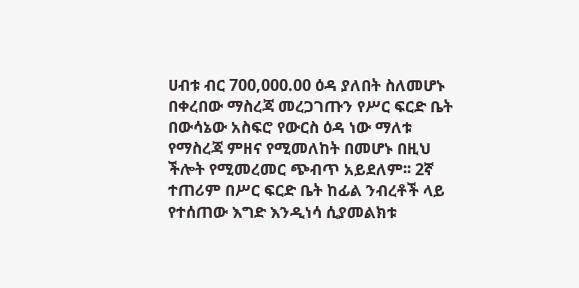ሀብቱ ብር 700,000.00 ዕዳ ያለበት ስለመሆኑ በቀረበው ማስረጃ መረጋገጡን የሥር ፍርድ ቤት በውሳኔው አስፍሮ የውርስ ዕዳ ነው ማለቱ የማስረጃ ምዘና የሚመለከት በመሆኑ በዚህ ችሎት የሚመረመር ጭብጥ አይደለም፡፡ 2ኛ ተጠሪም በሥር ፍርድ ቤት ከፊል ንብረቶች ላይ የተሰጠው እግድ እንዲነሳ ሲያመልክቱ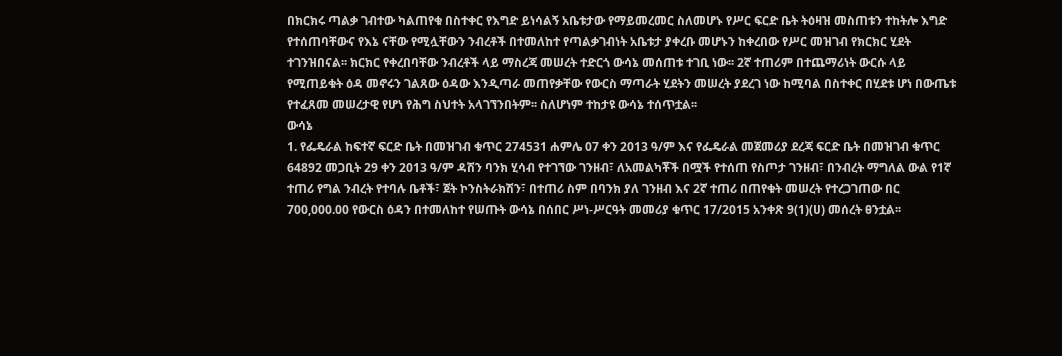በክርክሩ ጣልቃ ገብተው ካልጠየቁ በስተቀር የእግድ ይነሳልኝ አቤቱታው የማይመረመር ስለመሆኑ የሥር ፍርድ ቤት ትዕዛዝ መስጠቱን ተከትሎ እግድ የተሰጠባቸውና የእኔ ናቸው የሚሏቸውን ንብረቶች በተመለከተ የጣልቃገብነት አቤቱታ ያቀረቡ መሆኑን ከቀረበው የሥር መዝገብ የክርክር ሂደት ተገንዝበናል፡፡ ክርክር የቀረበባቸው ንብረቶች ላይ ማስረጃ መሠረት ተድርጎ ውሳኔ መሰጠቱ ተገቢ ነው፡፡ 2ኛ ተጠሪም በተጨማሪነት ውርሱ ላይ የሚጠይቁት ዕዳ መኖሩን ገልጸው ዕዳው እንዲጣራ መጠየቃቸው የውርስ ማጣራት ሂደትን መሠረት ያደረገ ነው ከሚባል በስተቀር በሂደቱ ሆነ በውጤቱ የተፈጸመ መሠረታዊ የሆነ የሕግ ስህተት አላገኘንበትም፡፡ ስለሆነም ተከታዩ ውሳኔ ተሰጥቷል፡፡
ውሳኔ
1. የፌዴራል ከፍተኛ ፍርድ ቤት በመዝገብ ቁጥር 274531 ሐምሌ 07 ቀን 2013 ዓ/ም እና የፌዴራል መጀመሪያ ደረጃ ፍርድ ቤት በመዝገብ ቁጥር 64892 መጋቢት 29 ቀን 2013 ዓ/ም ዳሽን ባንክ ሂሳብ የተገኘው ገንዘብ፣ ለአመልካቾች በሟች የተሰጠ የስጦታ ገንዘብ፣ በንብረት ማግለል ውል የ1ኛ ተጠሪ የግል ንብረት የተባሉ ቤቶች፣ ጀት ኮንስትራክሽን፣ በተጠሪ ስም በባንክ ያለ ገንዘብ እና 2ኛ ተጠሪ በጠየቁት መሠረት የተረጋገጠው በር 700,000.00 የውርስ ዕዳን በተመለከተ የሠጡት ውሳኔ በሰበር ሥነ-ሥርዓት መመሪያ ቁጥር 17/2015 አንቀጽ 9(1)(ሀ) መሰረት ፀንቷል፡፡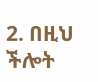2. በዚህ ችሎት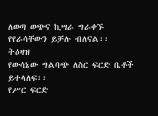ለወጣ ወጭና ኪሣራ ግራቀኙ የየራሳቸውን ይቻሉ ብለናል፡፡
ትዕዛዝ
የውሳኔው ግልባጭ ለስር ፍርድ ቤቶች ይተላለፍ፡፡
የሥር ፍርድ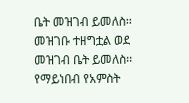ቤት መዝገብ ይመለስ፡፡
መዝገቡ ተዘግቷል ወደ መዝገብ ቤት ይመለስ፡፡
የማይነበብ የአምስት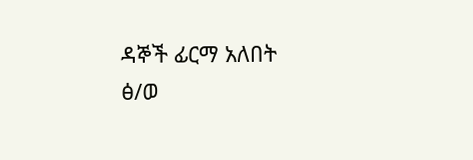ዳኞች ፊርማ አለበት
ፅ/ወ